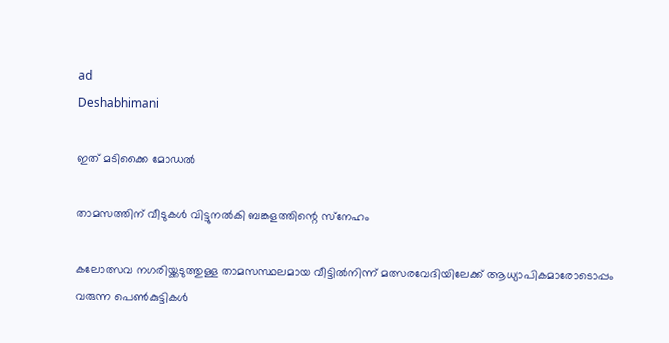ad
Deshabhimani

ഇത്‌ മടിക്കൈ മോഡൽ

താമസത്തിന് വീടുകൾ വിട്ടുനൽകി ബങ്കളത്തിന്റെ സ്‌നേഹം

കലോത്സവ നഗരിയ്ക്കടുത്തുള്ള താമസസ്ഥലമായ വീട്ടിൽനിന്ന് മത്സരവേദിയിലേക്ക് ആധ്യാപികമാരോടൊപ്പം വരുന്ന പെൺകുട്ടികൾ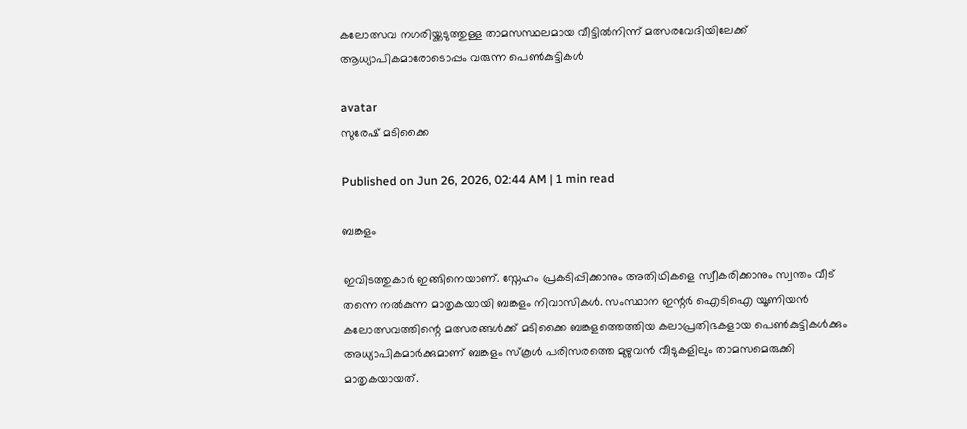കലോത്സവ നഗരിയ്ക്കടുത്തുള്ള താമസസ്ഥലമായ വീട്ടിൽനിന്ന് മത്സരവേദിയിലേക്ക് ആധ്യാപികമാരോടൊപ്പം വരുന്ന പെൺകുട്ടികൾ

avatar
സുരേഷ്‌ മടിക്കൈ

Published on Jun 26, 2026, 02:44 AM | 1 min read

ബങ്കളം

ഇവിടത്തുകാർ ഇങ്ങിനെയാണ്. സ്നേഹം പ്രകടിപ്പിക്കാനും അതിഥികളെ സ്വീകരിക്കാനും സ്വന്തം വീട് തന്നെ നൽകുന്ന മാതൃകയായി ബങ്കളം നിവാസികൾ. സംസ്ഥാന ഇന്റർ ഐടിഐ യൂണിയൻ കലോത്സവത്തിന്റെ മത്സരങ്ങൾക്ക് മടിക്കൈ ബങ്കളത്തെത്തിയ കലാപ്രതിഭകളായ പെൺകുട്ടികൾക്കും അധ്യാപികമാർക്കുമാണ് ബങ്കളം സ്കൂൾ പരിസരത്തെ മുഴുവൻ വീടുകളിലും താമസമെരുക്കി മാതൃകയായത്.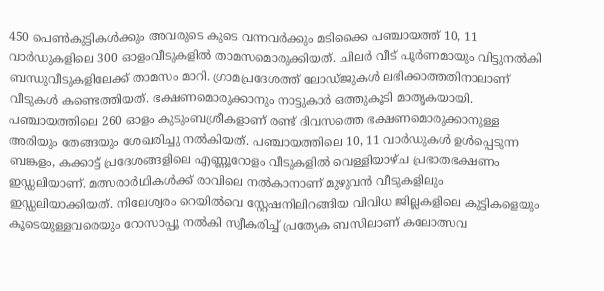450 പെൺകുട്ടികൾക്കും അവരുടെ കുടെ വന്നവർക്കും മടിക്കൈ പഞ്ചായത്ത് 10, 11 വാർഡുകളിലെ 300 ഓളംവീടുകളിൽ താമസമൊരുക്കിയത്. ചിലർ വീട് പൂർണമായും വിട്ടുനൽകി ബന്ധുവീടുകളിലേക്ക് താമസം മാറി. ഗ്രാമപ്രദേശത്ത് ലോഡ്ജുകൾ ലഭിക്കാത്തതിനാലാണ് വീടുകൾ കണ്ടെത്തിയത്. ഭക്ഷണമൊരുക്കാനും നാട്ടുകാർ ഒത്തുകൂടി മാതൃകയായി. പഞ്ചായത്തിലെ 260 ഓളം കുടുംബശ്രീകളാണ് രണ്ട് ദിവസത്തെ ഭക്ഷണമൊരുക്കാനുള്ള അരിയും തേങ്ങയും ശേഖരിച്ചു നൽകിയത്. പഞ്ചായത്തിലെ 10, 11 വാർഡുകൾ ഉൾപ്പെടുന്ന ബങ്കളം, കക്കാട്ട് പ്രദേശങ്ങളിലെ എണ്ണൂറോളം വീടുകളിൽ വെള്ളിയാഴ്ച പ്രഭാതഭക്ഷണം ഇഡ്ഡലിയാണ്. മത്സരാർഥികൾക്ക് രാവിലെ നൽകാനാണ് മുഴുവൻ വീടുകളിലും ഇഡ്ഡലിയാക്കിയത്. നിലേശ്വരം റെയിൽവെ സ്റ്റേഷനിലിറങ്ങിയ വിവിധ ജില്ലകളിലെ കുട്ടികളെയും കൂടെയുള്ളവരെയും റോസാപ്പൂ നൽകി സ്വീകരിച്ച്‌ പ്രത്യേക ബസിലാണ് കലോത്സവ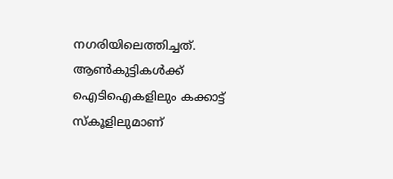നഗരിയിലെത്തിച്ചത്. ആൺകുട്ടികൾക്ക് ഐടിഐകളിലും കക്കാട്ട് സ്കൂളിലുമാണ്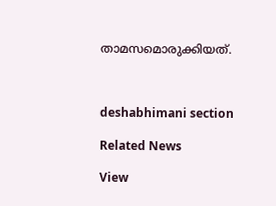താമസമൊരുക്കിയത്.



deshabhimani section

Related News

View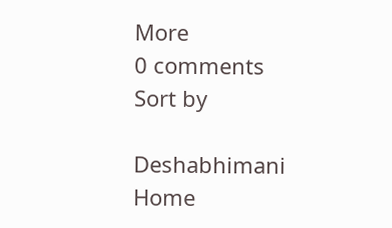More
0 comments
Sort by

Deshabhimani
Home